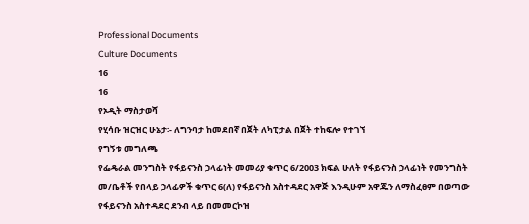Professional Documents
Culture Documents
16
16
የኦዲት ማስታወሻ
የሂሳቡ ዝርዝር ሁኔታ፡- ለግንባታ ከመደበኛ በጀት ለካፒታል በጀት ተከፍሎ የተገኘ
የግኝቱ መግለጫ
የፌዴራል መንግስት የፋይናንስ ኃላፊነት መመሪያ ቁጥር 6/2003 ክፍል ሁለት የፋይናንስ ኃላፊነት የመንግስት
መ/ቤቶች የበላይ ኃላፊዎች ቁጥር 6(ለ) የፋይናንስ አስተዳደር አዋጅ እንዲሁም አዋጁን ለማስፈፀም በወጣው
የፋይናንስ አስተዳደር ደንብ ላይ በመመርኮዝ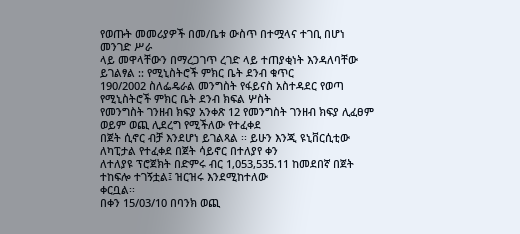የወጡት መመሪያዎች በመ/ቤቱ ውስጥ በተሟላና ተገቢ በሆነ መንገድ ሥራ
ላይ መዋላቸውን በማረጋገጥ ረገድ ላይ ተጠያቂነት እንዳለባቸው ይገልፃል :: የሚኒስትሮች ምክር ቤት ደንብ ቁጥር
190/2002 ስለፌዴራል መንግስት የፋይናስ አስተዳደር የወጣ የሚኒስትሮች ምክር ቤት ደንብ ክፍል ሦስት
የመንግስት ገንዘብ ክፍያ አንቀጽ 12 የመንግስት ገንዘብ ክፍያ ሊፈፀም ወይም ወጪ ሊደረግ የሚችለው የተፈቀደ
በጀት ሲኖር ብቻ እንደሆነ ይገልጻል ፡፡ ይሁን እንጂ ዩኒቨርሲቲው ለካፒታል የተፈቀደ በጀት ሳይኖር በተለያየ ቀን
ለተለያዩ ፕሮጀክት በድምሩ ብር 1,053,535.11 ከመደበኛ በጀት ተከፍሎ ተገኝቷል፤ ዝርዝሩ እንደሚከተለው
ቀርቧል፡፡
በቀን 15/03/10 በባንክ ወጪ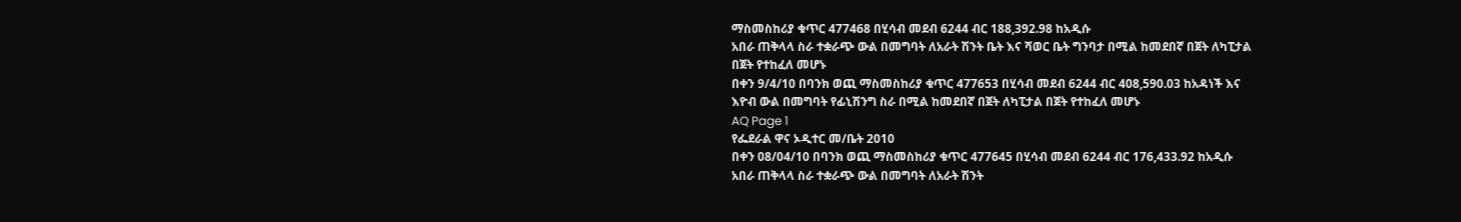ማስመስከሪያ ቁጥር 477468 በሂሳብ መደብ 6244 ብር 188,392.98 ከአዲሱ
አበራ ጠቅላላ ስራ ተቋራጭ ውል በመግባት ለአራት ሽንት ቤት እና ሻወር ቤት ግንባታ በሚል ከመደበኛ በጀት ለካፒታል
በጀት የተከፈለ መሆኑ
በቀን 9/4/10 በባንክ ወጪ ማስመስከሪያ ቁጥር 477653 በሂሳብ መደብ 6244 ብር 408,590.03 ከአዳነች እና
እዮብ ውል በመግባት የፊኒሽንግ ስራ በሚል ከመደበኛ በጀት ለካፒታል በጀት የተከፈለ መሆኑ
AQ Page 1
የፌደራል ዋና ኦዲተር መ/ቤት 2010
በቀን 08/04/10 በባንክ ወጪ ማስመስከሪያ ቁጥር 477645 በሂሳብ መደብ 6244 ብር 176,433.92 ከአዲሱ
አበራ ጠቅላላ ስራ ተቋራጭ ውል በመግባት ለአራት ሽንት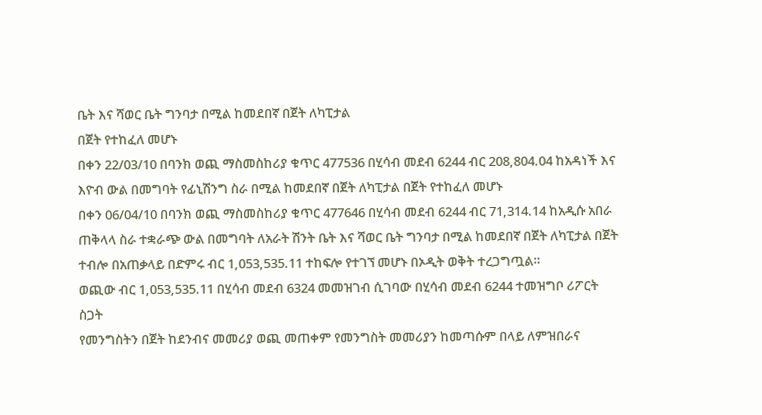ቤት እና ሻወር ቤት ግንባታ በሚል ከመደበኛ በጀት ለካፒታል
በጀት የተከፈለ መሆኑ
በቀን 22/03/10 በባንክ ወጪ ማስመስከሪያ ቁጥር 477536 በሂሳብ መደብ 6244 ብር 208,804.04 ከአዳነች እና
እዮብ ውል በመግባት የፊኒሽንግ ስራ በሚል ከመደበኛ በጀት ለካፒታል በጀት የተከፈለ መሆኑ
በቀን 06/04/10 በባንክ ወጪ ማስመስከሪያ ቁጥር 477646 በሂሳብ መደብ 6244 ብር 71,314.14 ከአዲሱ አበራ
ጠቅላላ ስራ ተቋራጭ ውል በመግባት ለአራት ሽንት ቤት እና ሻወር ቤት ግንባታ በሚል ከመደበኛ በጀት ለካፒታል በጀት
ተብሎ በአጠቃላይ በድምሩ ብር 1,053,535.11 ተከፍሎ የተገኘ መሆኑ በኦዲት ወቅት ተረጋግጧል።
ወጪው ብር 1,053,535.11 በሂሳብ መደብ 6324 መመዝገብ ሲገባው በሂሳብ መደብ 6244 ተመዝግቦ ሪፖርት
ስጋት
የመንግስትን በጀት ከደንብና መመሪያ ወጪ መጠቀም የመንግስት መመሪያን ከመጣሱም በላይ ለምዝበራና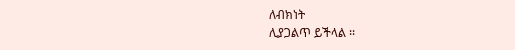ለብክነት
ሊያጋልጥ ይችላል ፡፡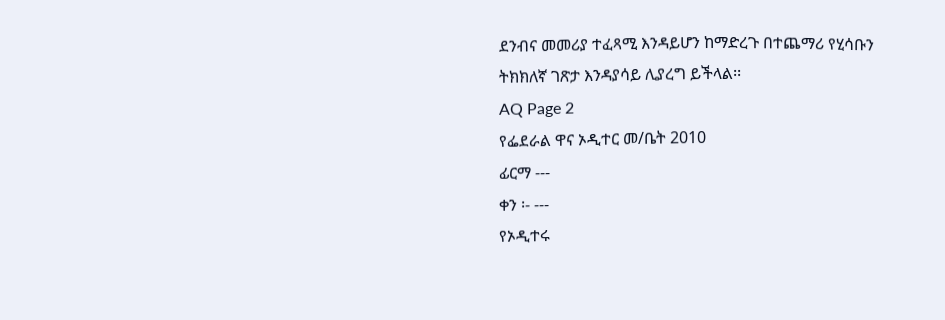ደንብና መመሪያ ተፈጻሚ እንዳይሆን ከማድረጉ በተጨማሪ የሂሳቡን ትክክለኛ ገጽታ እንዳያሳይ ሊያረግ ይችላል፡፡
AQ Page 2
የፌደራል ዋና ኦዲተር መ/ቤት 2010
ፊርማ ---
ቀን ፡- ---
የኦዲተሩ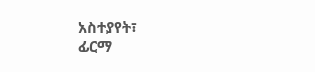አስተያየት፣
ፊርማ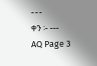---
ቀን ፡- ---
AQ Page 3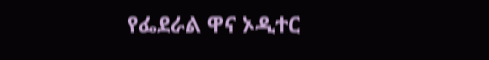የፌደራል ዋና ኦዲተር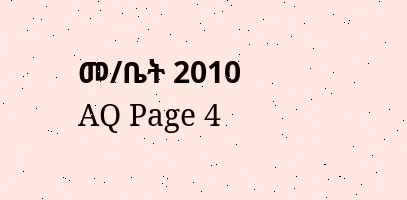መ/ቤት 2010
AQ Page 4